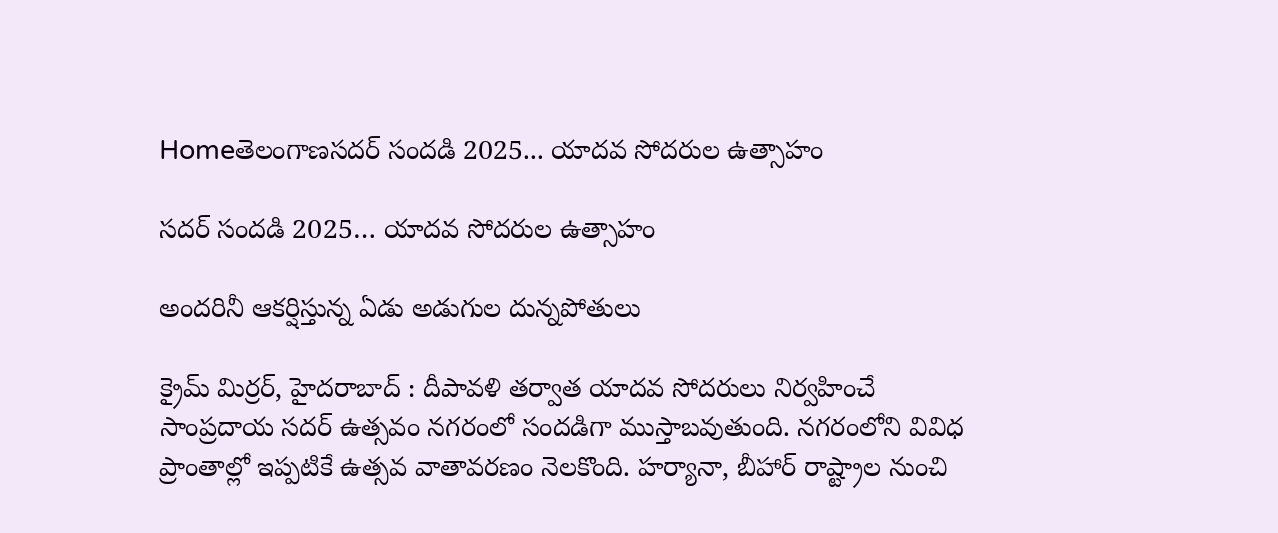Homeతెలంగాణసదర్ సందడి 2025... యాదవ సోదరుల ఉత్సాహం

సదర్ సందడి 2025… యాదవ సోదరుల ఉత్సాహం

అందరినీ ఆకర్షిస్తున్న ఏడు అడుగుల దున్నపోతులు

క్రైమ్ మిర్రర్, హైదరాబాద్ : దీపావళి తర్వాత యాదవ సోదరులు నిర్వహించే సాంప్రదాయ సదర్ ఉత్సవం నగరంలో సందడిగా ముస్తాబవుతుంది. నగరంలోని వివిధ ప్రాంతాల్లో ఇప్పటికే ఉత్సవ వాతావరణం నెలకొంది. హర్యానా, బీహార్ రాష్ట్రాల నుంచి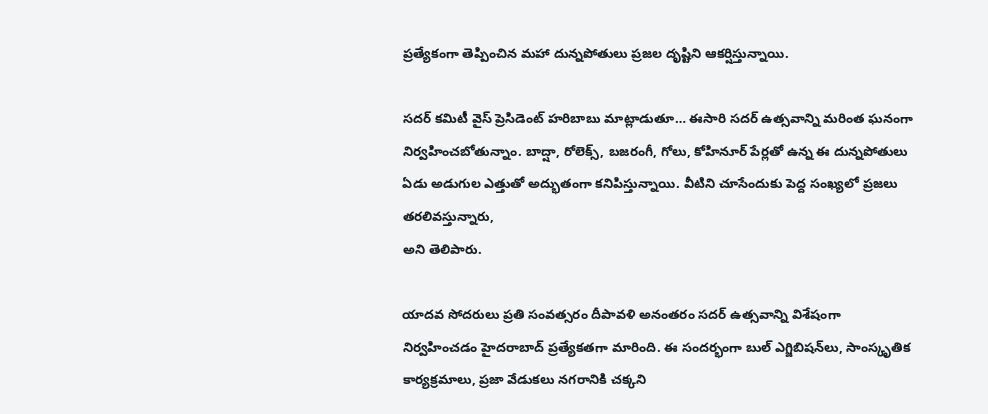ప్రత్యేకంగా తెప్పించిన మహా దున్నపోతులు ప్రజల దృష్టిని ఆకర్షిస్తున్నాయి.

సదర్ కమిటీ వైస్ ప్రెసిడెంట్ హరిబాబు మాట్లాడుతూ… ఈసారి సదర్ ఉత్సవాన్ని మరింత ఘనంగా నిర్వహించబోతున్నాం. బాద్షా, రోలెక్స్, బజరంగీ, గోలు, కోహినూర్ పేర్లతో ఉన్న ఈ దున్నపోతులు ఏడు అడుగుల ఎత్తుతో అద్భుతంగా కనిపిస్తున్నాయి. వీటిని చూసేందుకు పెద్ద సంఖ్యలో ప్రజలు తరలివస్తున్నారు,
అని తెలిపారు.

యాదవ సోదరులు ప్రతి సంవత్సరం దీపావళి అనంతరం సదర్ ఉత్సవాన్ని విశేషంగా నిర్వహించడం హైదరాబాద్ ప్రత్యేకతగా మారింది. ఈ సందర్భంగా బుల్‌ ఎగ్జిబిషన్‌లు, సాంస్కృతిక కార్యక్రమాలు, ప్రజా వేడుకలు నగరానికి చక్కని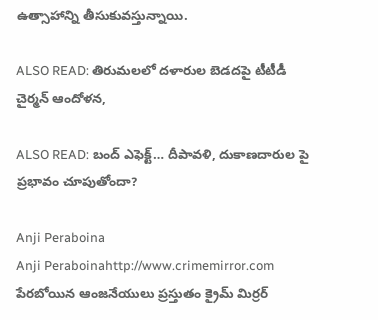ఉత్సాహాన్ని తీసుకువస్తున్నాయి.

ALSO READ: తిరుమలలో దళారుల బెడదపై టీటీడీ చైర్మన్‌ ఆందోళన,

ALSO READ: బంద్ ఎఫెక్ట్… దీపావళి, దుకాణదారుల పై ప్రభావం చూపుతోందా?

Anji Peraboina
Anji Peraboinahttp://www.crimemirror.com
పేరబోయిన ఆంజనేయులు ప్రస్తుతం క్రైమ్ మిర్రర్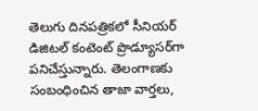తెలుగు దినపత్రికలో సీనియర్ డిజిటల్ కంటెంట్ ప్రొడ్యూసర్‌గా పనిచేస్తున్నారు. తెలంగాణకు సంబంధించిన తాజా వార్తలు,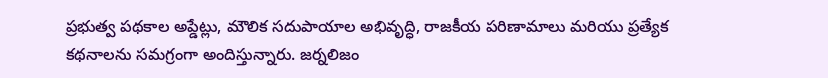ప్రభుత్వ పథకాల అప్డేట్లు, మౌలిక సదుపాయాల అభివృద్ధి, రాజకీయ పరిణామాలు మరియు ప్రత్యేక కథనాలను సమగ్రంగా అందిస్తున్నారు. జర్నలిజం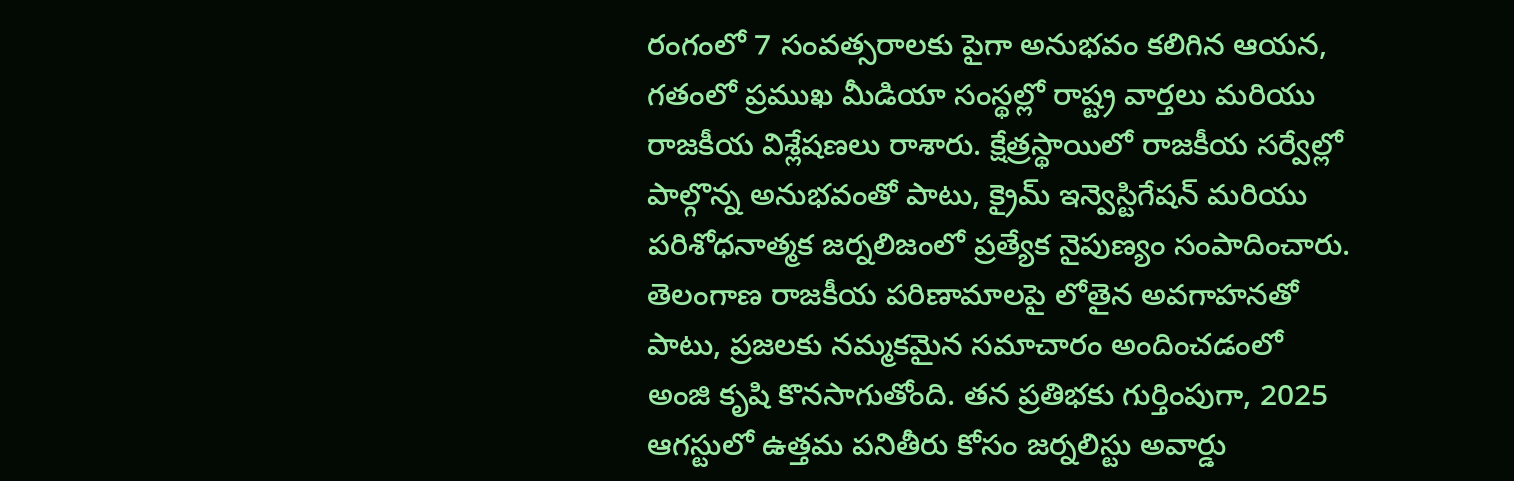రంగంలో 7 సంవత్సరాలకు పైగా అనుభవం కలిగిన ఆయన, గతంలో ప్రముఖ మీడియా సంస్థల్లో రాష్ట్ర వార్తలు మరియు రాజకీయ విశ్లేషణలు రాశారు. క్షేత్రస్థాయిలో రాజకీయ సర్వేల్లో పాల్గొన్న అనుభవంతో పాటు, క్రైమ్ ఇన్వెస్టిగేషన్ మరియు పరిశోధనాత్మక జర్నలిజంలో ప్రత్యేక నైపుణ్యం సంపాదించారు. తెలంగాణ రాజకీయ పరిణామాలపై లోతైన అవగాహనతో పాటు, ప్రజలకు నమ్మకమైన సమాచారం అందించడంలో అంజి కృషి కొనసాగుతోంది. తన ప్రతిభకు గుర్తింపుగా, 2025 ఆగస్టులో ఉత్తమ పనితీరు కోసం జర్నలిస్టు అవార్డు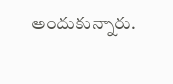అందుకున్నారు.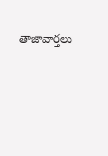తాజావార్తలు